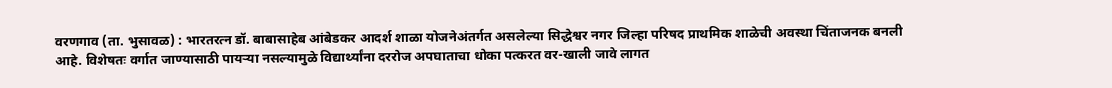वरणगाव (ता. भुसावळ) : भारतरत्न डॉ. बाबासाहेब आंबेडकर आदर्श शाळा योजनेअंतर्गत असलेल्या सिद्धेश्वर नगर जिल्हा परिषद प्राथमिक शाळेची अवस्था चिंताजनक बनली आहे. विशेषतः वर्गात जाण्यासाठी पायऱ्या नसल्यामुळे विद्यार्थ्यांना दररोज अपघाताचा धोका पत्करत वर-खाली जावे लागत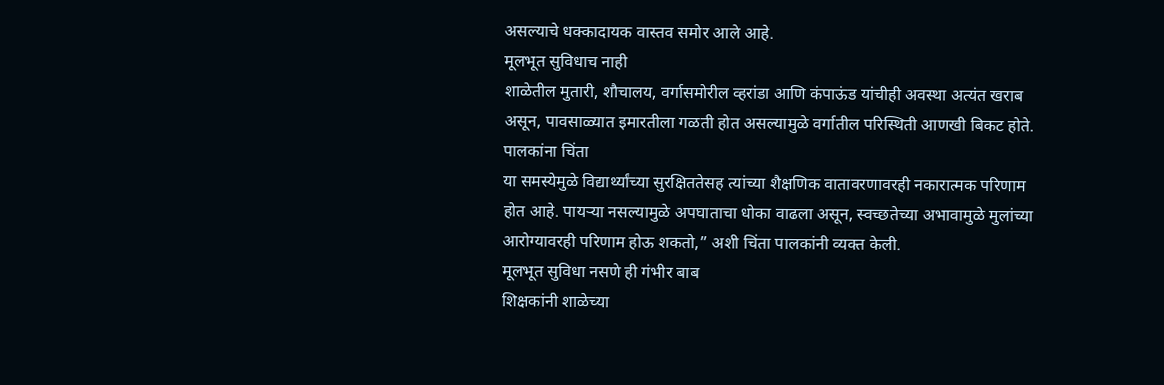असल्याचे धक्कादायक वास्तव समोर आले आहे.
मूलभूत सुविधाच नाही
शाळेतील मुतारी, शौचालय, वर्गासमोरील व्हरांडा आणि कंपाऊंड यांचीही अवस्था अत्यंत खराब असून, पावसाळ्यात इमारतीला गळती होत असल्यामुळे वर्गातील परिस्थिती आणखी बिकट होते.
पालकांना चिंता
या समस्येमुळे विद्यार्थ्यांच्या सुरक्षिततेसह त्यांच्या शैक्षणिक वातावरणावरही नकारात्मक परिणाम होत आहे. पायऱ्या नसल्यामुळे अपघाताचा धोका वाढला असून, स्वच्छतेच्या अभावामुळे मुलांच्या आरोग्यावरही परिणाम होऊ शकतो,” अशी चिंता पालकांनी व्यक्त केली.
मूलभूत सुविधा नसणे ही गंभीर बाब
शिक्षकांनी शाळेच्या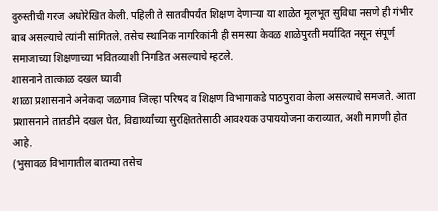दुरुस्तीची गरज अधोरेखित केली. पहिली ते सातवीपर्यंत शिक्षण देणाऱ्या या शाळेत मूलभूत सुविधा नसणे ही गंभीर बाब असल्याचे त्यांनी सांगितले. तसेच स्थानिक नागरिकांनी ही समस्या केवळ शाळेपुरती मर्यादित नसून संपूर्ण समाजाच्या शिक्षणाच्या भवितव्याशी निगडित असल्याचे म्हटले.
शासनाने तात्काळ दखल घ्यावी
शाळा प्रशासनाने अनेकदा जळगाव जिल्हा परिषद व शिक्षण विभागाकडे पाठपुरावा केला असल्याचे समजते. आता प्रशासनाने तातडीने दखल घेत, विद्यार्थ्यांच्या सुरक्षिततेसाठी आवश्यक उपाययोजना कराव्यात, अशी मागणी होत आहे.
(भुसावळ विभागातील बातम्या तसेच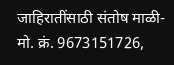जाहिरातींसाठी संतोष माळी- मो. क्रं. 9673151726,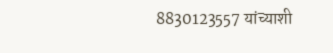8830123557 यांच्याशी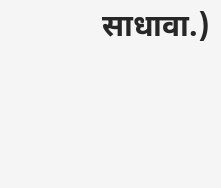साधावा.)